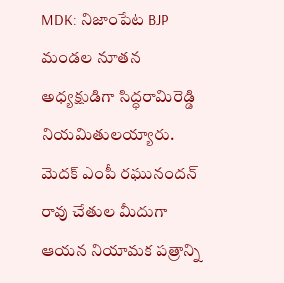MDK: నిజాంపేట BJP మండల నూతన అధ్యక్షుడిగా సిద్ధరామిరెడ్డి నియమితులయ్యారు. మెదక్ ఎంపీ రఘునందన్ రావు చేతుల మీదుగా ఆయన నియామక పత్రాన్ని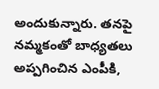అందుకున్నారు. తనపై నమ్మకంతో బాధ్యతలు అప్పగించిన ఎంపీకి,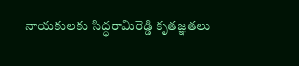నాయకులకు సిద్ధరామిరెడ్డి కృతజ్ఞతలు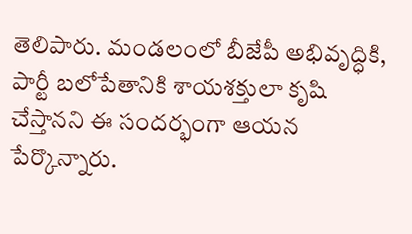తెలిపారు. మండలంలో బీజేపీ అభివృద్ధికి, పార్టీ బలోపేతానికి శాయశక్తులా కృషి చేస్తానని ఈ సందర్భంగా ఆయన పేర్కొన్నారు.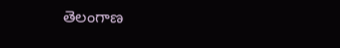తెలంగాణ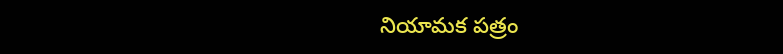నియామక పత్రం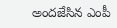అందజేసిన ఎంపీ